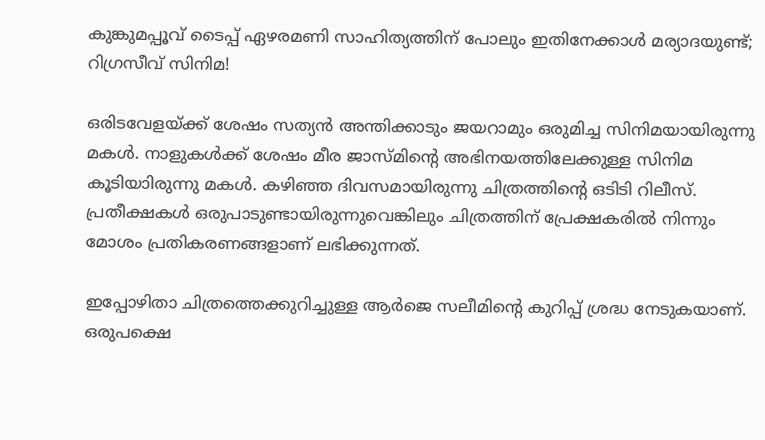കുങ്കുമപ്പൂവ് ടൈപ്പ് ഏഴരമണി സാഹിത്യത്തിന് പോലും ഇതിനേക്കാള്‍ മര്യാദയുണ്ട്; റിഗ്രസീവ് സിനിമ!

ഒരിടവേളയ്ക്ക് ശേഷം സത്യന്‍ അന്തിക്കാടും ജയറാമും ഒരുമിച്ച സിനിമയായിരുന്നു മകള്‍. നാളുകള്‍ക്ക് ശേഷം മീര ജാസ്മിന്റെ അഭിനയത്തിലേക്കുള്ള സിനിമ കൂടിയാിരുന്നു മകള്‍. കഴിഞ്ഞ ദിവസമായിരുന്നു ചിത്രത്തിന്റെ ഒടിടി റിലീസ്. പ്രതീക്ഷകള്‍ ഒരുപാടുണ്ടായിരുന്നുവെങ്കിലും ചിത്രത്തിന് പ്രേക്ഷകരില്‍ നിന്നും മോശം പ്രതികരണങ്ങളാണ് ലഭിക്കുന്നത്.

ഇപ്പോഴിതാ ചിത്രത്തെക്കുറിച്ചുള്ള ആര്‍ജെ സലീമിന്റെ കുറിപ്പ് ശ്രദ്ധ നേടുകയാണ്. ഒരുപക്ഷെ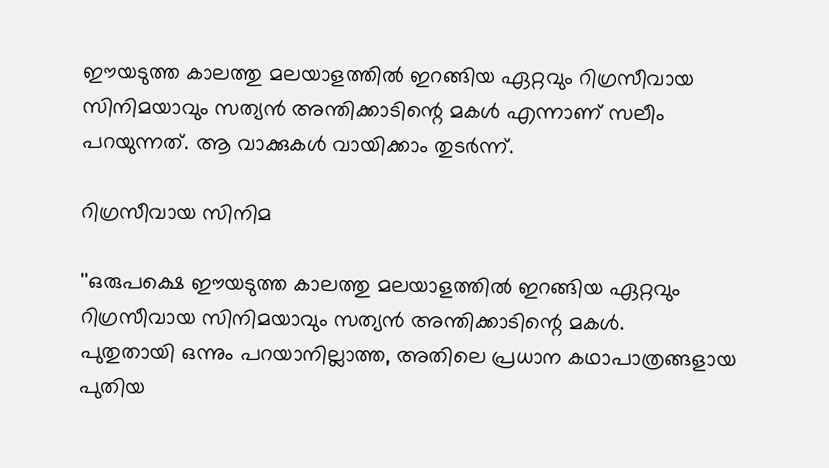ഈയടുത്ത കാലത്തു മലയാളത്തില്‍ ഇറങ്ങിയ ഏറ്റവും റിഗ്രസീവായ സിനിമയാവും സത്യന്‍ അന്തിക്കാടിന്റെ മകള്‍ എന്നാണ് സലീം പറയുന്നത്. ആ വാക്കുകള്‍ വായിക്കാം തുടര്‍ന്ന്.

റിഗ്രസീവായ സിനിമ

''ഒരുപക്ഷെ ഈയടുത്ത കാലത്തു മലയാളത്തില്‍ ഇറങ്ങിയ ഏറ്റവും റിഗ്രസീവായ സിനിമയാവും സത്യന്‍ അന്തിക്കാടിന്റെ മകള്‍.
പുതുതായി ഒന്നും പറയാനില്ലാത്ത, അതിലെ പ്രധാന കഥാപാത്രങ്ങളായ പുതിയ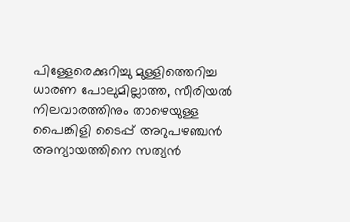പിള്ളേരെക്കുറിച്ചു മുള്ളിത്തെറിച്ച ധാരണ പോലുമില്ലാത്ത, സീരിയല്‍ നിലവാരത്തിനും താഴെയുള്ള പൈങ്കിളി ടൈപ്പ് അറുപഴഞ്ചന്‍ അന്യായത്തിനെ സത്യന്‍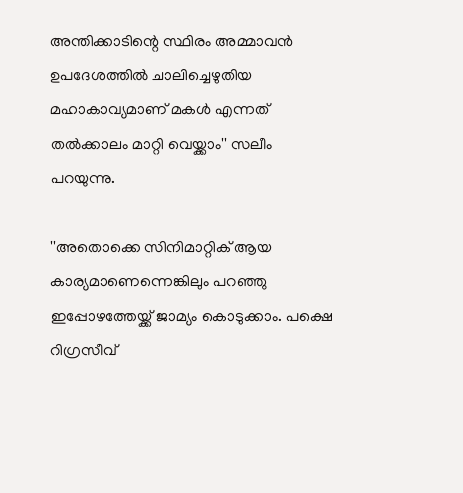അന്തിക്കാടിന്റെ സ്ഥിരം അമ്മാവന്‍ ഉപദേശത്തില്‍ ചാലിച്ചെഴുതിയ മഹാകാവ്യമാണ് മകള്‍ എന്നത് തല്‍ക്കാലം മാറ്റി വെയ്ക്കാം'' സലീം പറയുന്നു.

''അതൊക്കെ സിനിമാറ്റിക് ആയ കാര്യമാണെന്നെങ്കിലും പറഞ്ഞു ഇപ്പോഴത്തേയ്ക്ക് ജാമ്യം കൊടുക്കാം. പക്ഷെ റിഗ്രസീവ്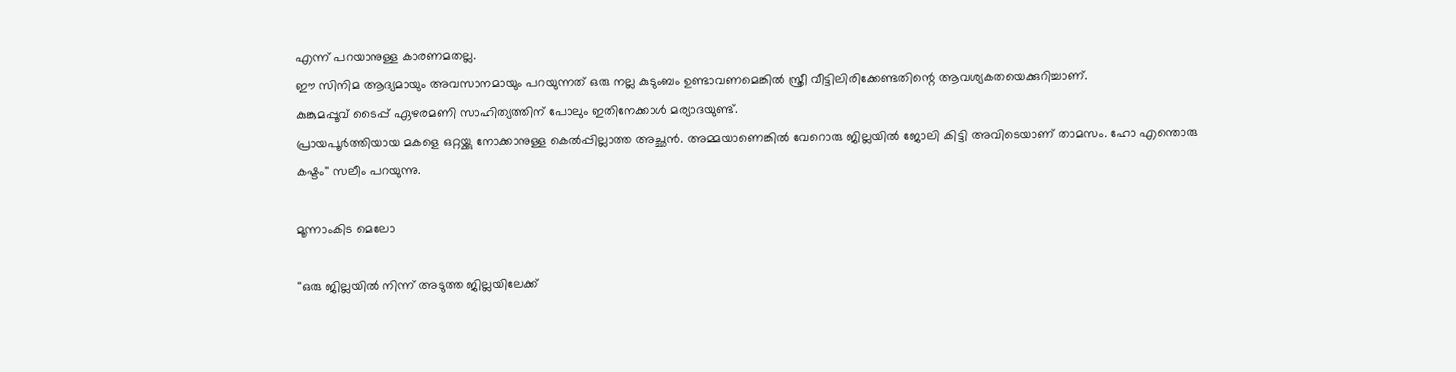എന്ന് പറയാനുള്ള കാരണമതല്ല.
ഈ സിനിമ ആദ്യമായും അവസാനമായും പറയുന്നത് ഒരു നല്ല കുടുംബം ഉണ്ടാവണമെങ്കില്‍ സ്ത്രീ വീട്ടിലിരിക്കേണ്ടതിന്റെ ആവശ്യകതയെക്കുറിച്ചാണ്.
കുങ്കുമപ്പൂവ് ടൈപ്പ് ഏഴരമണി സാഹിത്യത്തിന് പോലും ഇതിനേക്കാള്‍ മര്യാദയുണ്ട്.
പ്രായപൂര്‍ത്തിയായ മകളെ ഒറ്റയ്ക്കു നോക്കാനുള്ള കെല്‍പ്പില്ലാത്ത അച്ഛന്‍. അമ്മയാണെങ്കില്‍ വേറൊരു ജില്ലയില്‍ ജോലി കിട്ടി അവിടെയാണ് താമസം. ഹോ എന്തൊരു കഷ്ടം'' സലീം പറയുന്നു.

മൂന്നാംകിട മെലോ

''ഒരു ജില്ലയില്‍ നിന്ന് അടുത്ത ജില്ലയിലേക്ക്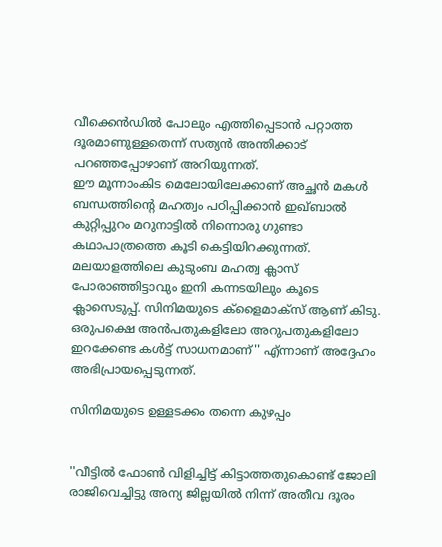വീക്കെന്‍ഡില്‍ പോലും എത്തിപ്പെടാന്‍ പറ്റാത്ത ദൂരമാണുള്ളതെന്ന് സത്യന്‍ അന്തിക്കാട് പറഞ്ഞപ്പോഴാണ് അറിയുന്നത്.
ഈ മൂന്നാംകിട മെലോയിലേക്കാണ് അച്ഛന്‍ മകള്‍ ബന്ധത്തിന്റെ മഹത്വം പഠിപ്പിക്കാന്‍ ഇഖ്ബാല്‍ കുറ്റിപ്പുറം മറുനാട്ടില്‍ നിന്നൊരു ഗുണ്ടാ കഥാപാത്രത്തെ കൂടി കെട്ടിയിറക്കുന്നത്.
മലയാളത്തിലെ കുടുംബ മഹത്വ ക്ലാസ് പോരാഞ്ഞിട്ടാവും ഇനി കന്നടയിലും കൂടെ ക്ലാസെടുപ്പ്. സിനിമയുടെ ക്‌ളൈമാക്‌സ് ആണ് കിടു. ഒരുപക്ഷെ അന്‍പതുകളിലോ അറുപതുകളിലോ ഇറക്കേണ്ട കള്‍ട്ട് സാധനമാണ്'' എ്ന്നാണ് അദ്ദേഹം അഭിപ്രായപ്പെടുന്നത്.

സിനിമയുടെ ഉള്ളടക്കം തന്നെ കുഴപ്പം


''വീട്ടില്‍ ഫോണ്‍ വിളിച്ചിട്ട് കിട്ടാത്തതുകൊണ്ട് ജോലി രാജിവെച്ചിട്ടു അന്യ ജില്ലയില്‍ നിന്ന് അതീവ ദൂരം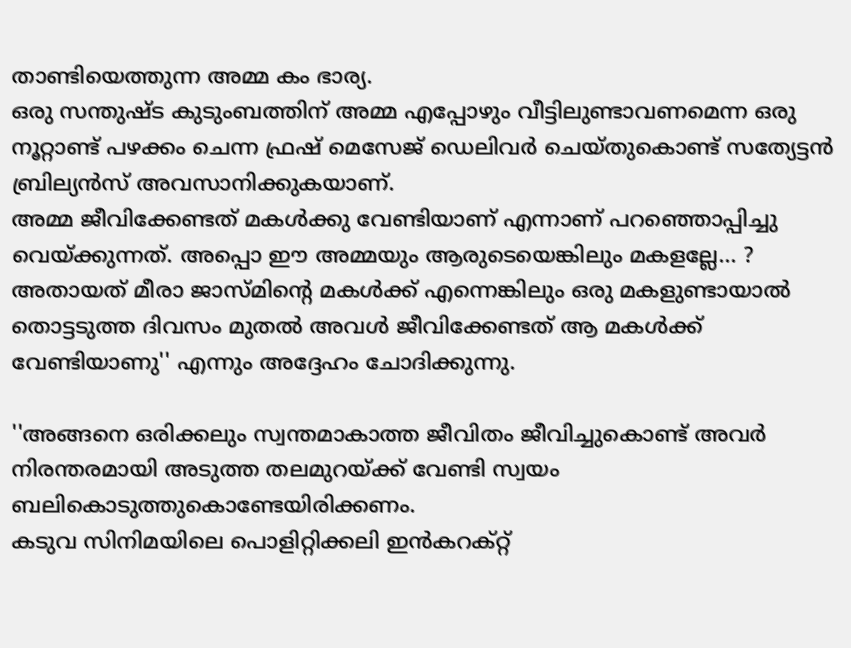താണ്ടിയെത്തുന്ന അമ്മ കം ഭാര്യ.
ഒരു സന്തുഷ്ട കുടുംബത്തിന് അമ്മ എപ്പോഴും വീട്ടിലുണ്ടാവണമെന്ന ഒരു നൂറ്റാണ്ട് പഴക്കം ചെന്ന ഫ്രഷ് മെസേജ് ഡെലിവര്‍ ചെയ്തുകൊണ്ട് സത്യേട്ടന്‍ ബ്രില്യന്‍സ് അവസാനിക്കുകയാണ്.
അമ്മ ജീവിക്കേണ്ടത് മകള്‍ക്കു വേണ്ടിയാണ് എന്നാണ് പറഞ്ഞൊപ്പിച്ചു വെയ്ക്കുന്നത്. അപ്പൊ ഈ അമ്മയും ആരുടെയെങ്കിലും മകളല്ലേ... ?
അതായത് മീരാ ജാസ്മിന്റെ മകള്‍ക്ക് എന്നെങ്കിലും ഒരു മകളുണ്ടായാല്‍ തൊട്ടടുത്ത ദിവസം മുതല്‍ അവള്‍ ജീവിക്കേണ്ടത് ആ മകള്‍ക്ക് വേണ്ടിയാണു'' എന്നും അദ്ദേഹം ചോദിക്കുന്നു.

''അങ്ങനെ ഒരിക്കലും സ്വന്തമാകാത്ത ജീവിതം ജീവിച്ചുകൊണ്ട് അവര്‍ നിരന്തരമായി അടുത്ത തലമുറയ്ക്ക് വേണ്ടി സ്വയം ബലികൊടുത്തുകൊണ്ടേയിരിക്കണം.
കടുവ സിനിമയിലെ പൊളിറ്റിക്കലി ഇന്‍കറക്റ്റ്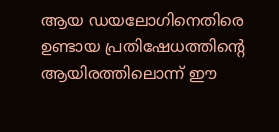ആയ ഡയലോഗിനെതിരെ ഉണ്ടായ പ്രതിഷേധത്തിന്റെ ആയിരത്തിലൊന്ന് ഈ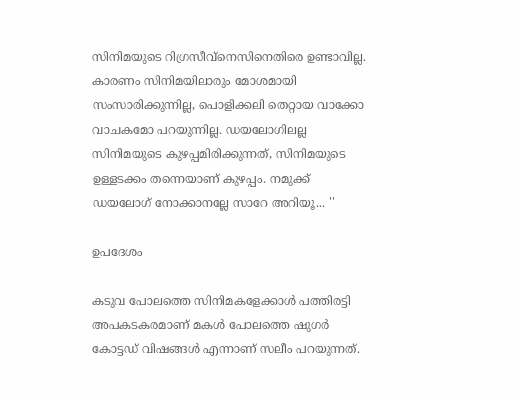സിനിമയുടെ റിഗ്രസീവ്നെസിനെതിരെ ഉണ്ടാവില്ല.
കാരണം സിനിമയിലാരും മോശമായി സംസാരിക്കുന്നില്ല, പൊളിക്കലി തെറ്റായ വാക്കോ വാചകമോ പറയുന്നില്ല. ഡയലോഗിലല്ല സിനിമയുടെ കുഴപ്പമിരിക്കുന്നത്, സിനിമയുടെ ഉള്ളടക്കം തന്നെയാണ് കുഴപ്പം. നമുക്ക് ഡയലോഗ് നോക്കാനല്ലേ സാറേ അറിയൂ... ''

ഉപദേശം

കടുവ പോലത്തെ സിനിമകളേക്കാള്‍ പത്തിരട്ടി അപകടകരമാണ് മകള്‍ പോലത്തെ ഷുഗര്‍ കോട്ടഡ് വിഷങ്ങള്‍ എന്നാണ് സലീം പറയുന്നത്.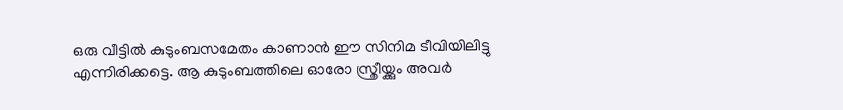ഒരു വീട്ടില്‍ കുടുംബസമേതം കാണാന്‍ ഈ സിനിമ ടീവിയിലിട്ടു എന്നിരിക്കട്ടെ. ആ കുടുംബത്തിലെ ഓരോ സ്ത്രീയ്ക്കും അവര്‍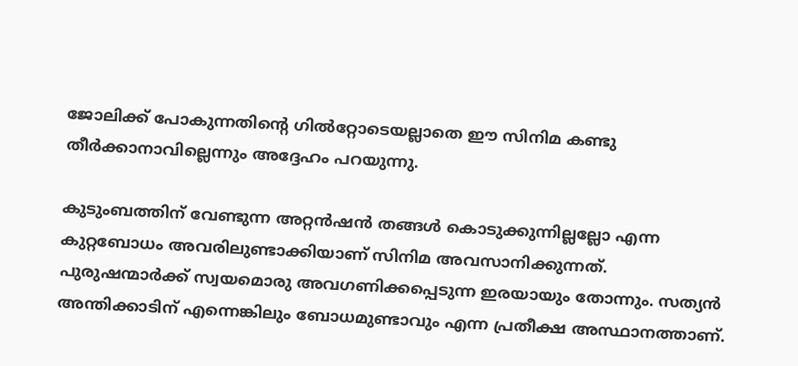ജോലിക്ക് പോകുന്നതിന്റെ ഗില്‍റ്റോടെയല്ലാതെ ഈ സിനിമ കണ്ടു തീര്‍ക്കാനാവില്ലെന്നും അദ്ദേഹം പറയുന്നു.

കുടുംബത്തിന് വേണ്ടുന്ന അറ്റന്‍ഷന്‍ തങ്ങള്‍ കൊടുക്കുന്നില്ലല്ലോ എന്ന കുറ്റബോധം അവരിലുണ്ടാക്കിയാണ് സിനിമ അവസാനിക്കുന്നത്. പുരുഷന്മാര്‍ക്ക് സ്വയമൊരു അവഗണിക്കപ്പെടുന്ന ഇരയായും തോന്നും. സത്യന്‍ അന്തിക്കാടിന് എന്നെങ്കിലും ബോധമുണ്ടാവും എന്ന പ്രതീക്ഷ അസ്ഥാനത്താണ്.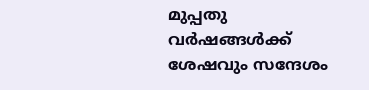മുപ്പതു വര്‍ഷങ്ങള്‍ക്ക് ശേഷവും സന്ദേശം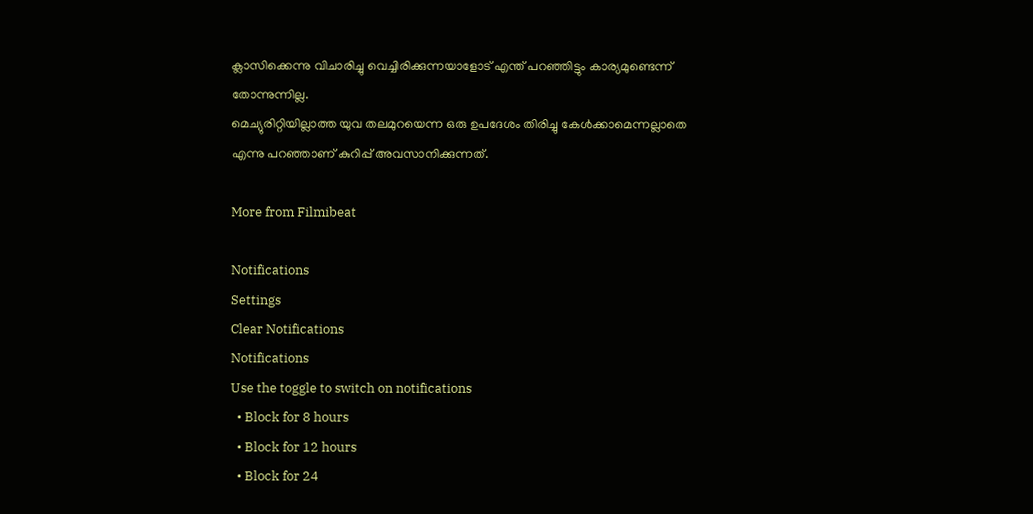ക്ലാസിക്കെന്നു വിചാരിച്ചു വെച്ചിരിക്കുന്നയാളോട് എന്ത് പറഞ്ഞിട്ടും കാര്യമുണ്ടെന്ന് തോന്നുന്നില്ല.
മെച്യുരിറ്റിയില്ലാത്ത യുവ തലമുറയെന്ന ഒരു ഉപദേശം തിരിച്ചു കേള്‍ക്കാമെന്നല്ലാതെ എന്നു പറഞ്ഞാണ് കുറിപ്പ് അവസാനിക്കുന്നത്.

More from Filmibeat

Notifications
Settings
Clear Notifications
Notifications
Use the toggle to switch on notifications
  • Block for 8 hours
  • Block for 12 hours
  • Block for 24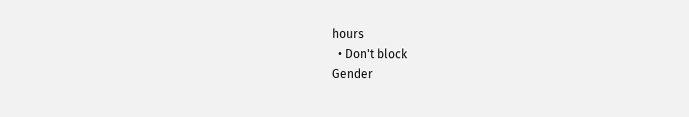hours
  • Don't block
Gender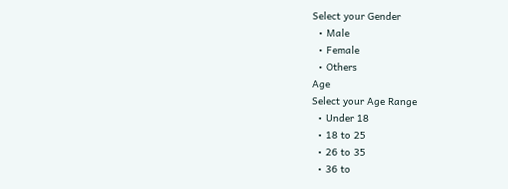Select your Gender
  • Male
  • Female
  • Others
Age
Select your Age Range
  • Under 18
  • 18 to 25
  • 26 to 35
  • 36 to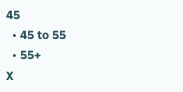45
  • 45 to 55
  • 55+
X